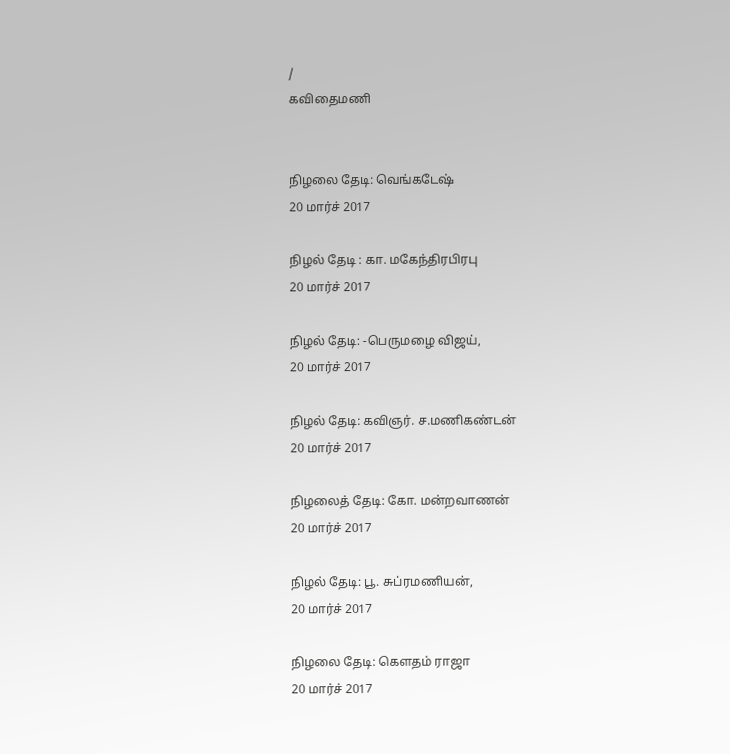/
கவிதைமணி


நிழலை தேடி: வெங்கடேஷ்
20 மார்ச் 2017

நிழல் தேடி : கா. மகேந்திரபிரபு
20 மார்ச் 2017

நிழல் தேடி: -பெருமழை விஜய்,
20 மார்ச் 2017

நிழல் தேடி: கவிஞர். ச.மணிகண்டன்
20 மார்ச் 2017

நிழலைத் தேடி: கோ. மன்றவாணன்
20 மார்ச் 2017

நிழல் தேடி: பூ. சுப்ரமணியன்,
20 மார்ச் 2017

நிழலை தேடி: கெளதம் ராஜா
20 மார்ச் 2017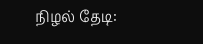நிழல் தேடி: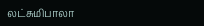லட்சுமிபாலா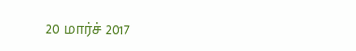20 மார்ச் 2017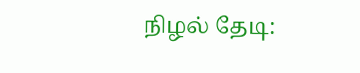நிழல் தேடி: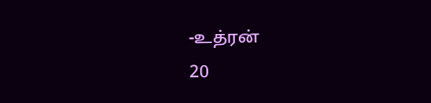-உத்ரன்
20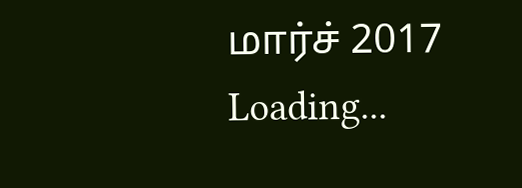மார்ச் 2017
Loading...